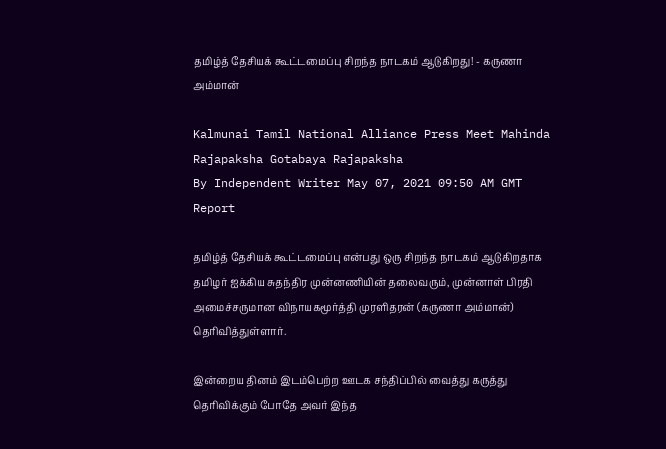தமிழ்த் தேசியக் கூட்டமைப்பு சிறந்த நாடகம் ஆடுகிறது! - கருணா அம்மான்

Kalmunai Tamil National Alliance Press Meet Mahinda Rajapaksha Gotabaya Rajapaksha
By Independent Writer May 07, 2021 09:50 AM GMT
Report

தமிழ்த் தேசியக் கூட்டமைப்பு என்பது ஒரு சிறந்த நாடகம் ஆடுகிறதாக தமிழர் ஐக்கிய சுதந்திர முன்னணியின் தலைவரும், முன்னாள் பிரதி அமைச்சருமான விநாயகமூர்த்தி முரளிதரன் (கருணா அம்மான்) தெரிவித்துள்ளார்.

இன்றைய தினம் இடம்பெற்ற ஊடக சந்திப்பில் வைத்து கருத்து தெரிவிக்கும் போதே அவர் இந்த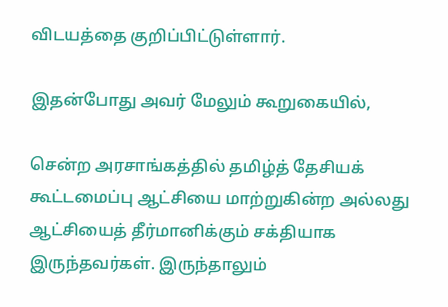விடயத்தை குறிப்பிட்டுள்ளார்.

இதன்போது அவர் மேலும் கூறுகையில்,

சென்ற அரசாங்கத்தில் தமிழ்த் தேசியக் கூட்டமைப்பு ஆட்சியை மாற்றுகின்ற அல்லது ஆட்சியைத் தீர்மானிக்கும் சக்தியாக இருந்தவர்கள். இருந்தாலும்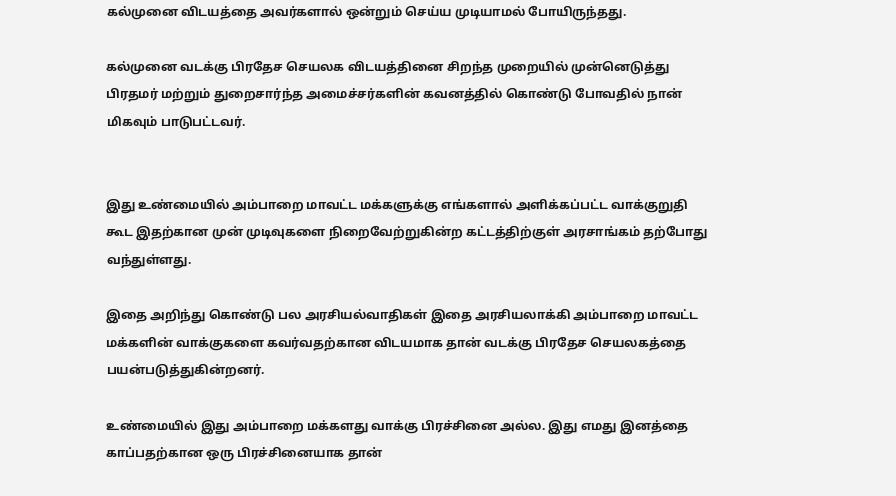கல்முனை விடயத்தை அவர்களால் ஒன்றும் செய்ய முடியாமல் போயிருந்தது.

கல்முனை வடக்கு பிரதேச செயலக விடயத்தினை சிறந்த முறையில் முன்னெடுத்து பிரதமர் மற்றும் துறைசார்ந்த அமைச்சர்களின் கவனத்தில் கொண்டு போவதில் நான் மிகவும் பாடுபட்டவர்.


இது உண்மையில் அம்பாறை மாவட்ட மக்களுக்கு எங்களால் அளிக்கப்பட்ட வாக்குறுதி கூட இதற்கான முன் முடிவுகளை நிறைவேற்றுகின்ற கட்டத்திற்குள் அரசாங்கம் தற்போது வந்துள்ளது.

இதை அறிந்து கொண்டு பல அரசியல்வாதிகள் இதை அரசியலாக்கி அம்பாறை மாவட்ட மக்களின் வாக்குகளை கவர்வதற்கான விடயமாக தான் வடக்கு பிரதேச செயலகத்தை பயன்படுத்துகின்றனர்.

உண்மையில் இது அம்பாறை மக்களது வாக்கு பிரச்சினை அல்ல. இது எமது இனத்தை காப்பதற்கான ஒரு பிரச்சினையாக தான்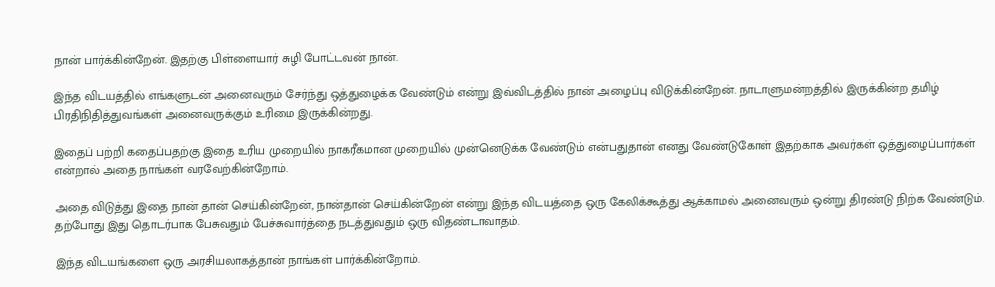நான் பார்க்கின்றேன். இதற்கு பிள்ளையார் சுழி போட்டவன் நான்.

இந்த விடயத்தில் எங்களுடன் அனைவரும் சேர்ந்து ஒத்துழைக்க வேண்டும் என்று இவ்விடத்தில் நான் அழைப்பு விடுக்கின்றேன். நாடாளுமன்றத்தில் இருக்கின்ற தமிழ் பிரதிநிதித்துவங்கள் அனைவருக்கும் உரிமை இருக்கின்றது.

இதைப் பற்றி கதைப்பதற்கு இதை உரிய முறையில் நாகரீகமான முறையில் முன்னெடுக்க வேண்டும் என்பதுதான் எனது வேண்டுகோள் இதற்காக அவர்கள் ஒத்துழைப்பார்கள் என்றால் அதை நாங்கள் வரவேற்கின்றோம்.

அதை விடுத்து இதை நான் தான் செய்கின்றேன், நான்தான் செய்கின்றேன் என்று இந்த விடயத்தை ஒரு கேலிக்கூத்து ஆக்காமல் அனைவரும் ஒன்று திரண்டு நிற்க வேண்டும். தற்போது இது தொடர்பாக பேசுவதும் பேச்சுவார்த்தை நடத்துவதும் ஒரு விதண்டாவாதம்.

இந்த விடயங்களை ஒரு அரசியலாகத்தான் நாங்கள் பார்க்கின்றோம்.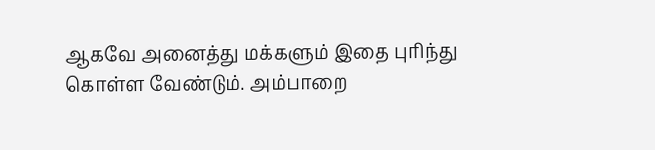ஆகவே அனைத்து மக்களும் இதை புரிந்து கொள்ள வேண்டும். அம்பாறை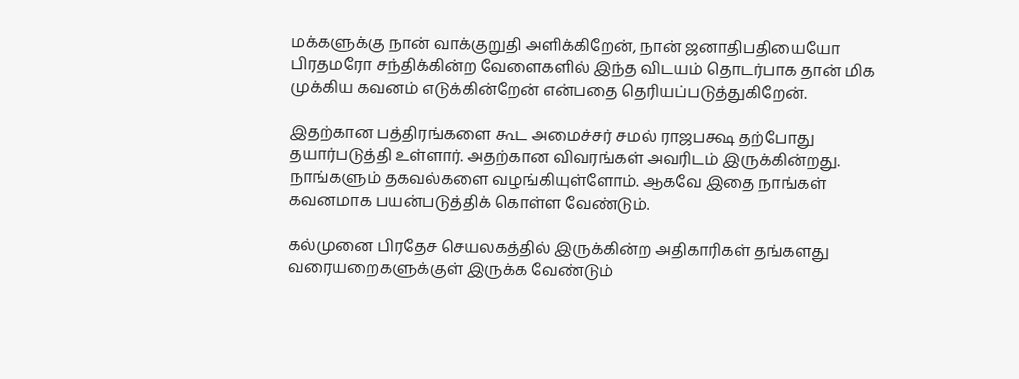மக்களுக்கு நான் வாக்குறுதி அளிக்கிறேன், நான் ஜனாதிபதியையோ பிரதமரோ சந்திக்கின்ற வேளைகளில் இந்த விடயம் தொடர்பாக தான் மிக முக்கிய கவனம் எடுக்கின்றேன் என்பதை தெரியப்படுத்துகிறேன்.

இதற்கான பத்திரங்களை கூட அமைச்சர் சமல் ராஜபக்ஷ தற்போது தயார்படுத்தி உள்ளார். அதற்கான விவரங்கள் அவரிடம் இருக்கின்றது. நாங்களும் தகவல்களை வழங்கியுள்ளோம். ஆகவே இதை நாங்கள் கவனமாக பயன்படுத்திக் கொள்ள வேண்டும்.

கல்முனை பிரதேச செயலகத்தில் இருக்கின்ற அதிகாரிகள் தங்களது வரையறைகளுக்குள் இருக்க வேண்டும்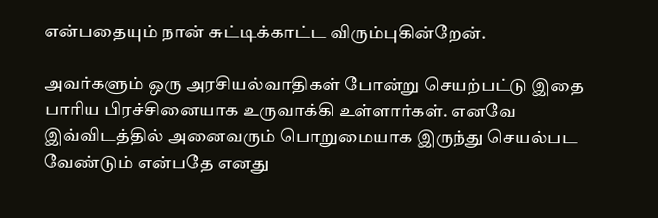என்பதையும் நான் சுட்டிக்காட்ட விரும்புகின்றேன்.

அவர்களும் ஒரு அரசியல்வாதிகள் போன்று செயற்பட்டு இதை பாரிய பிரச்சினையாக உருவாக்கி உள்ளார்கள். எனவே இவ்விடத்தில் அனைவரும் பொறுமையாக இருந்து செயல்பட வேண்டும் என்பதே எனது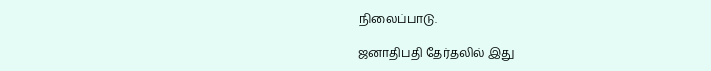நிலைப்பாடு.

ஜனாதிபதி தேர்தலில் இது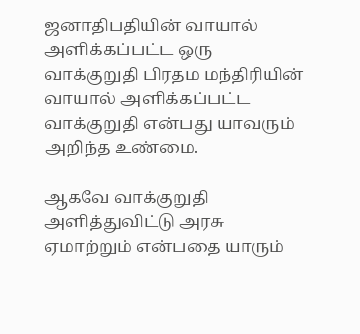ஜனாதிபதியின் வாயால் அளிக்கப்பட்ட ஒரு வாக்குறுதி பிரதம மந்திரியின் வாயால் அளிக்கப்பட்ட வாக்குறுதி என்பது யாவரும் அறிந்த உண்மை.

ஆகவே வாக்குறுதி அளித்துவிட்டு அரசு ஏமாற்றும் என்பதை யாரும்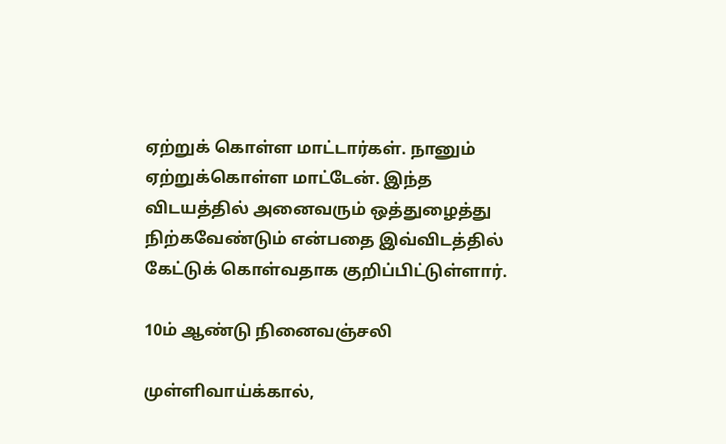ஏற்றுக் கொள்ள மாட்டார்கள். நானும் ஏற்றுக்கொள்ள மாட்டேன். இந்த விடயத்தில் அனைவரும் ஒத்துழைத்து நிற்கவேண்டும் என்பதை இவ்விடத்தில் கேட்டுக் கொள்வதாக குறிப்பிட்டுள்ளார்.

10ம் ஆண்டு நினைவஞ்சலி

முள்ளிவாய்க்கால்,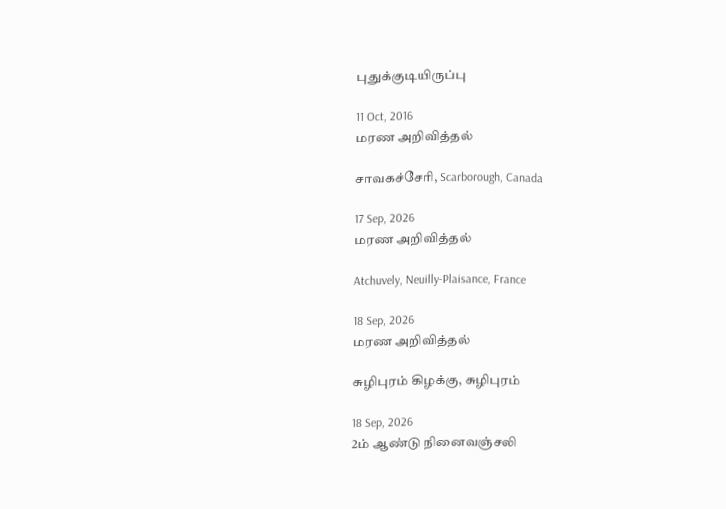புதுக்குடியிருப்பு

11 Oct, 2016
மரண அறிவித்தல்

சாவகச்சேரி, Scarborough, Canada

17 Sep, 2026
மரண அறிவித்தல்

Atchuvely, Neuilly-Plaisance, France

18 Sep, 2026
மரண அறிவித்தல்

சுழிபுரம் கிழக்கு, சுழிபுரம்

18 Sep, 2026
2ம் ஆண்டு நினைவஞ்சலி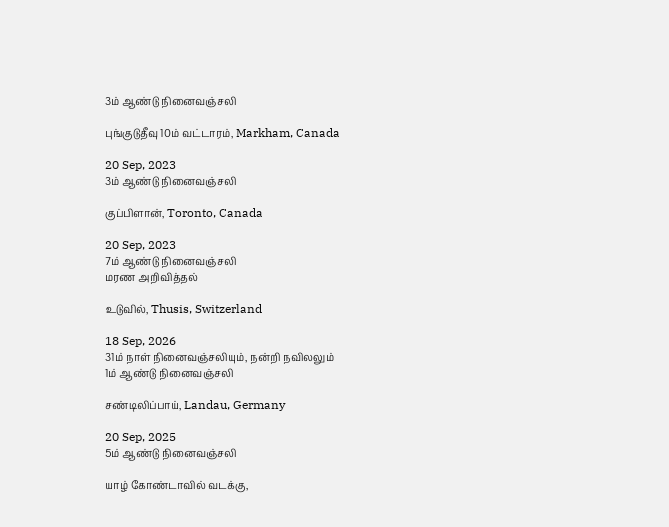3ம் ஆண்டு நினைவஞ்சலி

புங்குடுதீவு 10ம் வட்டாரம், Markham, Canada

20 Sep, 2023
3ம் ஆண்டு நினைவஞ்சலி

குப்பிளான், Toronto, Canada

20 Sep, 2023
7ம் ஆண்டு நினைவஞ்சலி
மரண அறிவித்தல்

உடுவில், Thusis, Switzerland

18 Sep, 2026
31ம் நாள் நினைவஞ்சலியும், நன்றி நவிலலும்
1ம் ஆண்டு நினைவஞ்சலி

சண்டிலிப்பாய், Landau, Germany

20 Sep, 2025
5ம் ஆண்டு நினைவஞ்சலி

யாழ் கோண்டாவில் வடக்கு,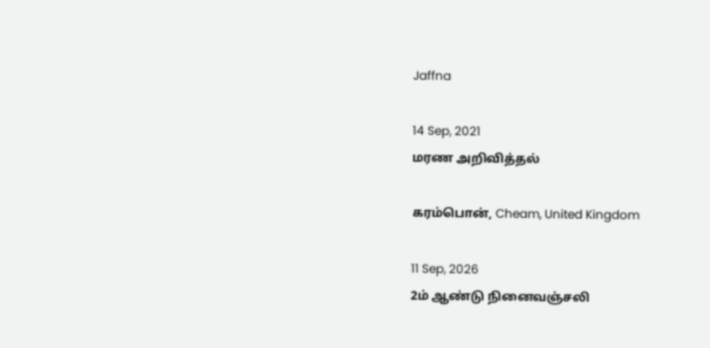Jaffna

14 Sep, 2021
மரண அறிவித்தல்

கரம்பொன், Cheam, United Kingdom

11 Sep, 2026
2ம் ஆண்டு நினைவஞ்சலி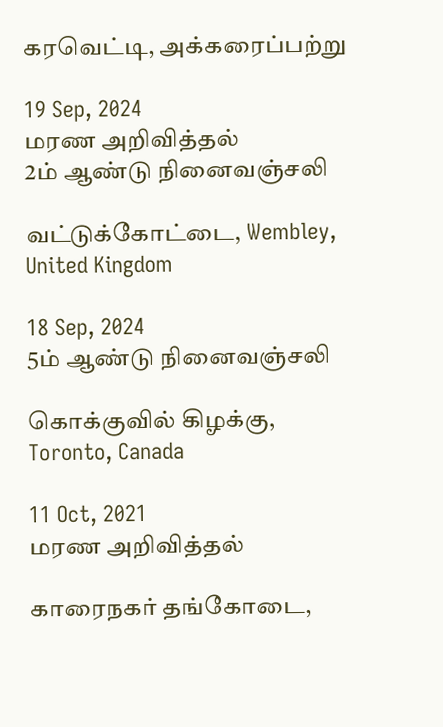கரவெட்டி, அக்கரைப்பற்று

19 Sep, 2024
மரண அறிவித்தல்
2ம் ஆண்டு நினைவஞ்சலி

வட்டுக்கோட்டை, Wembley, United Kingdom

18 Sep, 2024
5ம் ஆண்டு நினைவஞ்சலி

கொக்குவில் கிழக்கு, Toronto, Canada

11 Oct, 2021
மரண அறிவித்தல்

காரைநகர் தங்கோடை,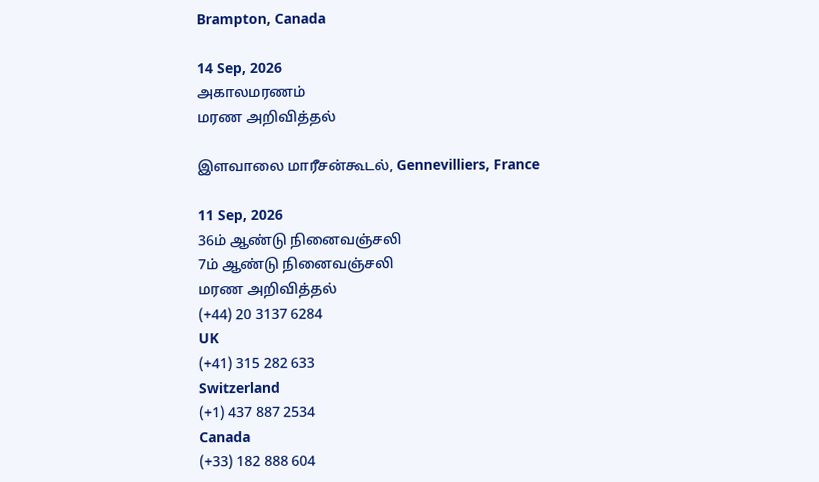Brampton, Canada

14 Sep, 2026
அகாலமரணம்
மரண அறிவித்தல்

இளவாலை மாரீசன்கூடல், Gennevilliers, France

11 Sep, 2026
36ம் ஆண்டு நினைவஞ்சலி
7ம் ஆண்டு நினைவஞ்சலி
மரண அறிவித்தல்
(+44) 20 3137 6284
UK
(+41) 315 282 633
Switzerland
(+1) 437 887 2534
Canada
(+33) 182 888 604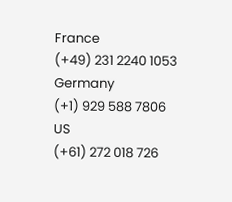France
(+49) 231 2240 1053
Germany
(+1) 929 588 7806
US
(+61) 272 018 726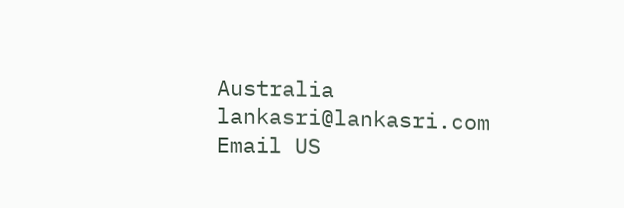Australia
lankasri@lankasri.com
Email US